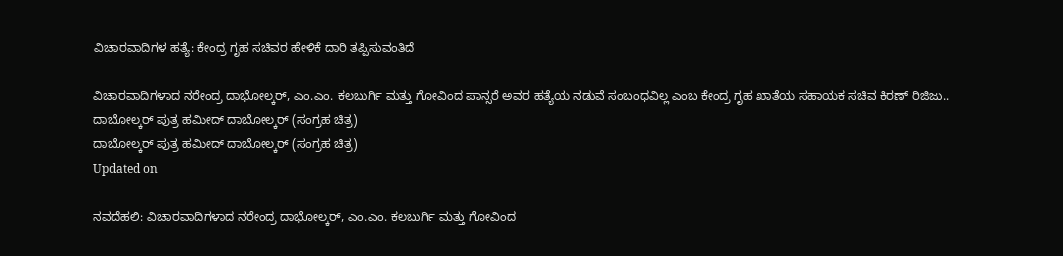ವಿಚಾರವಾದಿಗಳ ಹತ್ಯೆ: ಕೇಂದ್ರ ಗೃಹ ಸಚಿವರ ಹೇಳಿಕೆ ದಾರಿ ತಪ್ಪಿಸುವಂತಿದೆ

ವಿಚಾರವಾದಿಗಳಾದ ನರೇಂದ್ರ ದಾಭೋಲ್ಕರ್, ಎಂ.ಎಂ. ಕಲಬುರ್ಗಿ ಮತ್ತು ಗೋವಿಂದ ಪಾನ್ಸರೆ ಅವರ ಹತ್ಯೆಯ ನಡುವೆ ಸಂಬಂಧವಿಲ್ಲ ಎಂಬ ಕೇಂದ್ರ ಗೃಹ ಖಾತೆಯ ಸಹಾಯಕ ಸಚಿವ ಕಿರಣ್ ರಿಜಿಜು..
ದಾಬೋಲ್ಕರ್ ಪುತ್ರ ಹಮೀದ್ ದಾಬೋಲ್ಕರ್ (ಸಂಗ್ರಹ ಚಿತ್ರ)
ದಾಬೋಲ್ಕರ್ ಪುತ್ರ ಹಮೀದ್ ದಾಬೋಲ್ಕರ್ (ಸಂಗ್ರಹ ಚಿತ್ರ)
Updated on

ನವದೆಹಲಿ: ವಿಚಾರವಾದಿಗಳಾದ ನರೇಂದ್ರ ದಾಭೋಲ್ಕರ್, ಎಂ.ಎಂ. ಕಲಬುರ್ಗಿ ಮತ್ತು ಗೋವಿಂದ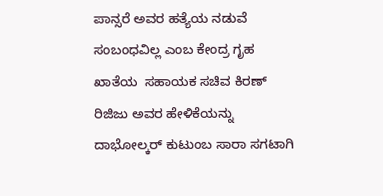ಪಾನ್ಸರೆ ಅವರ ಹತ್ಯೆಯ ನಡುವೆ ಸಂಬಂಧವಿಲ್ಲ ಎಂಬ ಕೇಂದ್ರ ಗೃಹ ಖಾತೆಯ  ಸಹಾಯಕ ಸಚಿವ ಕಿರಣ್ ರಿಜಿಜು ಅವರ ಹೇಳಿಕೆಯನ್ನು ದಾಭೋಲ್ಕರ್ ಕುಟುಂಬ ಸಾರಾ ಸಗಟಾಗಿ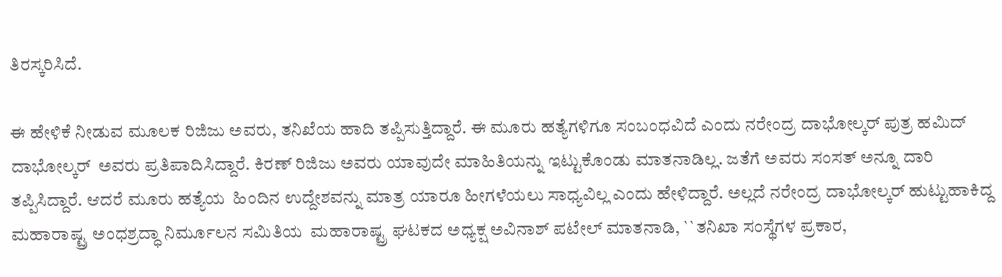ತಿರಸ್ಕರಿಸಿದೆ.

ಈ ಹೇಳಿಕೆ ನೀಡುವ ಮೂಲಕ ರಿಜಿಜು ಅವರು, ತನಿಖೆಯ ಹಾದಿ ತಪ್ಪಿಸುತ್ತಿದ್ದಾರೆ. ಈ ಮೂರು ಹತ್ಯೆಗಳಿಗೂ ಸಂಬಂಧವಿದೆ ಎಂದು ನರೇಂದ್ರ ದಾಭೋಲ್ಕರ್ ಪುತ್ರ ಹಮಿದ್ ದಾಭೋಲ್ಕರ್  ಅವರು ಪ್ರತಿಪಾದಿಸಿದ್ದಾರೆ. ಕಿರಣ್ ರಿಜಿಜು ಅವರು ಯಾವುದೇ ಮಾಹಿತಿಯನ್ನು ಇಟ್ಟುಕೊಂಡು ಮಾತನಾಡಿಲ್ಲ. ಜತೆಗೆ ಅವರು ಸಂಸತ್ ಅನ್ನೂ ದಾರಿ ತಪ್ಪಿಸಿದ್ದಾರೆ. ಆದರೆ ಮೂರು ಹತ್ಯೆಯ  ಹಿಂದಿನ ಉದ್ದೇಶವನ್ನು ಮಾತ್ರ ಯಾರೂ ಹೀಗಳೆಯಲು ಸಾಧ್ಯವಿಲ್ಲ ಎಂದು ಹೇಳಿದ್ದಾರೆ. ಅಲ್ಲದೆ ನರೇಂದ್ರ ದಾಭೋಲ್ಕರ್ ಹುಟ್ಟುಹಾಕಿದ್ದ ಮಹಾರಾಷ್ಟ್ರ ಅಂಧಶ್ರದ್ಧಾ ನಿರ್ಮೂಲನ ಸಮಿತಿಯ  ಮಹಾರಾಷ್ಟ್ರ ಘಟಕದ ಅಧ್ಯಕ್ಷ ಅವಿನಾಶ್ ಪಟೇಲ್ ಮಾತನಾಡಿ, ``ತನಿಖಾ ಸಂಸ್ಥೆಗಳ ಪ್ರಕಾರ,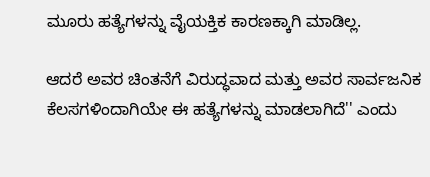ಮೂರು ಹತ್ಯೆಗಳನ್ನು ವೈಯಕ್ತಿಕ ಕಾರಣಕ್ಕಾಗಿ ಮಾಡಿಲ್ಲ.

ಆದರೆ ಅವರ ಚಿಂತನೆಗೆ ವಿರುದ್ಧವಾದ ಮತ್ತು ಅವರ ಸಾರ್ವಜನಿಕ ಕೆಲಸಗಳಿಂದಾಗಿಯೇ ಈ ಹತ್ಯೆಗಳನ್ನು ಮಾಡಲಾಗಿದೆ'' ಎಂದು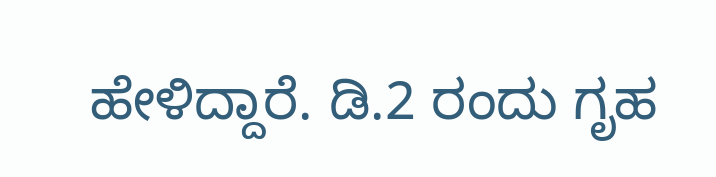ಹೇಳಿದ್ದಾರೆ. ಡಿ.2 ರಂದು ಗೃಹ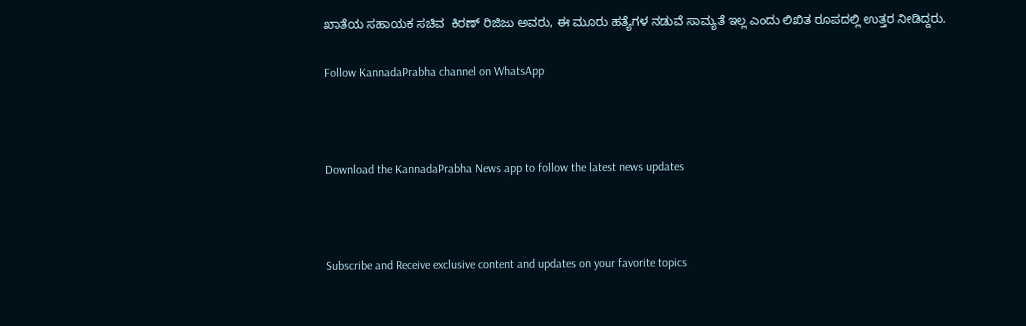ಖಾತೆಯ ಸಹಾಯಕ ಸಚಿವ  ಕಿರಣ್ ರಿಜಿಜು ಅವರು, ಈ ಮೂರು ಹತ್ಯೆಗಳ ನಡುವೆ ಸಾಮ್ಯತೆ ಇಲ್ಲ ಎಂದು ಲಿಖಿತ ರೂಪದಲ್ಲಿ ಉತ್ತರ ನೀಡಿದ್ದರು.

Follow KannadaPrabha channel on WhatsApp



Download the KannadaPrabha News app to follow the latest news updates



Subscribe and Receive exclusive content and updates on your favorite topics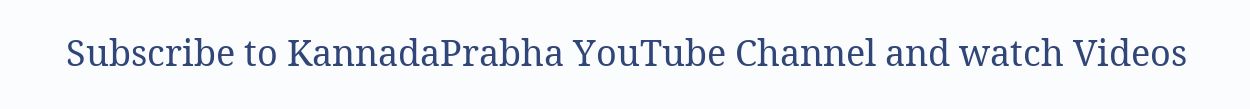Subscribe to KannadaPrabha YouTube Channel and watch Videos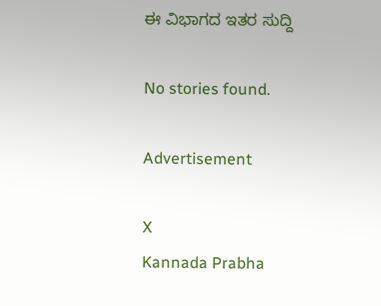ಈ ವಿಭಾಗದ ಇತರ ಸುದ್ದಿ

No stories found.

Advertisement

X
Kannada Prabha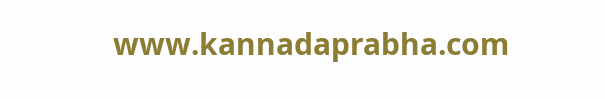www.kannadaprabha.com